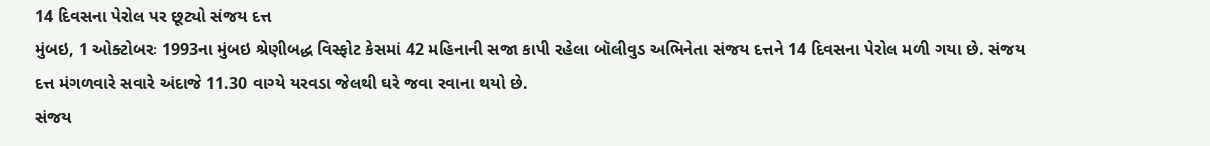14 દિવસના પેરોલ પર છૂટ્યો સંજય દત્ત
મુંબઇ, 1 ઓક્ટોબરઃ 1993ના મુંબઇ શ્રેણીબદ્ધ વિસ્ફોટ કેસમાં 42 મહિનાની સજા કાપી રહેલા બૉલીવુડ અભિનેતા સંજય દત્તને 14 દિવસના પેરોલ મળી ગયા છે. સંજય દત્ત મંગળવારે સવારે અંદાજે 11.30 વાગ્યે યરવડા જેલથી ઘરે જવા રવાના થયો છે.
સંજય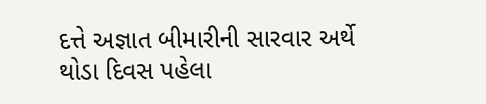દત્તે અજ્ઞાત બીમારીની સારવાર અર્થે થોડા દિવસ પહેલા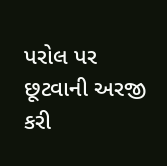પરોલ પર છૂટવાની અરજી કરી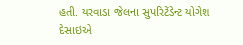હતી. યરવાડા જેલના સુપરિટેંડેન્ટ યોગેશ દેસાઇએ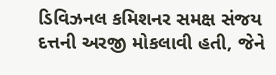ડિવિઝનલ કમિશનર સમક્ષ સંજય દત્તની અરજી મોકલાવી હતી, જેને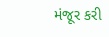મંજૂર કરી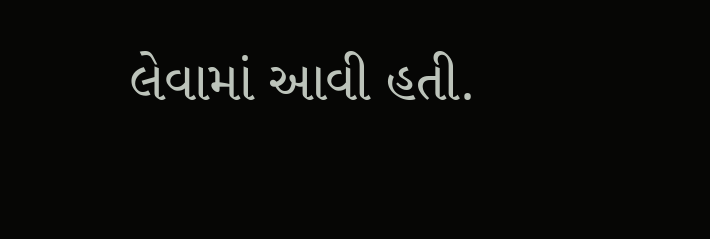લેવામાં આવી હતી.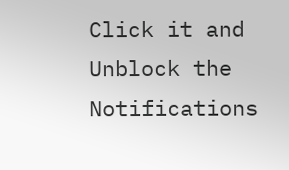Click it and Unblock the Notifications